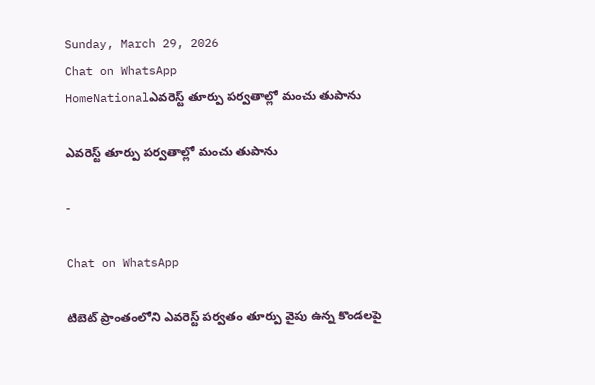Sunday, March 29, 2026
Chat on WhatsApp
HomeNationalఎవరెస్ట్ తూర్పు పర్వతాల్లో మంచు తుపాను

ఎవరెస్ట్ తూర్పు పర్వతాల్లో మంచు తుపాను

-

Chat on WhatsApp

టిబెట్‌ ప్రాంతంలోని ఎవరెస్ట్ పర్వతం తూర్పు వైపు ఉన్న కొండలపై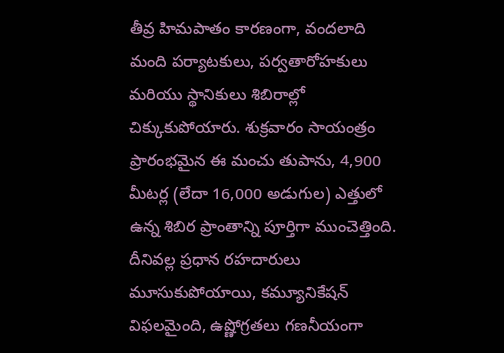తీవ్ర హిమపాతం కారణంగా, వందలాది మంది పర్యాటకులు, పర్వతారోహకులు మరియు స్థానికులు శిబిరాల్లో చిక్కుకుపోయారు. శుక్రవారం సాయంత్రం ప్రారంభమైన ఈ మంచు తుపాను, 4,900 మీటర్ల (లేదా 16,000 అడుగుల) ఎత్తులో ఉన్న శిబిర ప్రాంతాన్ని పూర్తిగా ముంచెత్తింది. దీనివల్ల ప్రధాన రహదారులు మూసుకుపోయాయి, కమ్యూనికేషన్ విఫలమైంది, ఉష్ణోగ్రతలు గణనీయంగా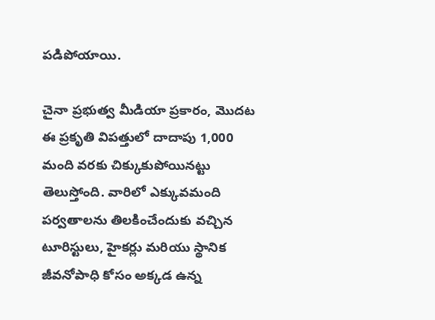పడిపోయాయి.

చైనా ప్రభుత్వ మీడియా ప్రకారం, మొదట ఈ ప్రకృతి విపత్తులో దాదాపు 1,000 మంది వరకు చిక్కుకుపోయినట్టు తెలుస్తోంది. వారిలో ఎక్కువమంది పర్వతాలను తిలకించేందుకు వచ్చిన టూరిస్టులు, హైకర్లు మరియు స్థానిక జీవనోపాధి కోసం అక్కడ ఉన్న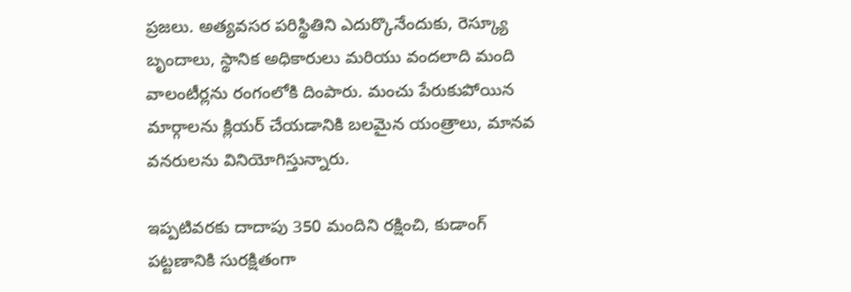ప్రజలు. అత్యవసర పరిస్థితిని ఎదుర్కొనేందుకు, రెస్క్యూ బృందాలు, స్థానిక అధికారులు మరియు వందలాది మంది వాలంటీర్లను రంగంలోకి దింపారు. మంచు పేరుకుపోయిన మార్గాలను క్లియర్ చేయడానికి బలమైన యంత్రాలు, మానవ వనరులను వినియోగిస్తున్నారు.

ఇప్పటివరకు దాదాపు 350 మందిని రక్షించి, కుడాంగ్ పట్టణానికి సురక్షితంగా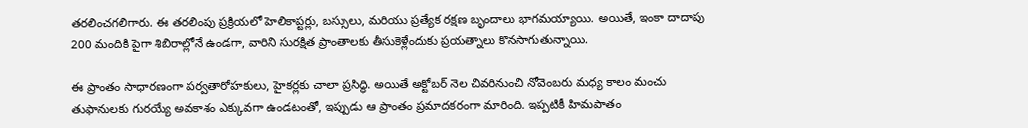తరలించగలిగారు. ఈ తరలింపు ప్రక్రియలో హెలికాప్టర్లు, బస్సులు, మరియు ప్రత్యేక రక్షణ బృందాలు భాగమయ్యాయి. అయితే, ఇంకా దాదాపు 200 మందికి పైగా శిబిరాల్లోనే ఉండగా, వారిని సురక్షిత ప్రాంతాలకు తీసుకెళ్లేందుకు ప్రయత్నాలు కొనసాగుతున్నాయి.

ఈ ప్రాంతం సాధారణంగా పర్వతారోహకులు, హైకర్లకు చాలా ప్రసిద్ధి. అయితే అక్టోబర్ నెల చివరినుంచి నోవెంబరు మధ్య కాలం మంచు తుఫానులకు గురయ్యే అవకాశం ఎక్కువగా ఉండటంతో, ఇప్పుడు ఆ ప్రాంతం ప్రమాదకరంగా మారింది. ఇప్పటికీ హిమపాతం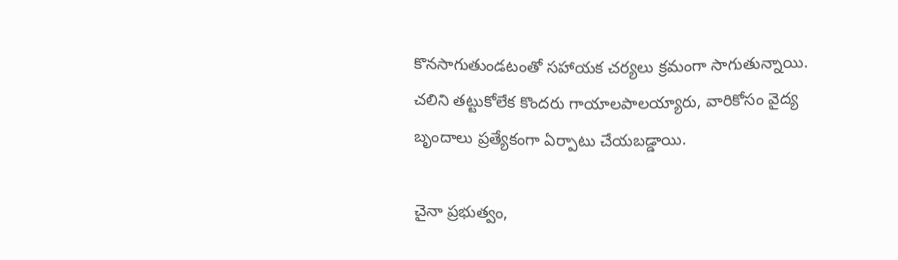కొనసాగుతుండటంతో సహాయక చర్యలు క్రమంగా సాగుతున్నాయి. చలిని తట్టుకోలేక కొందరు గాయాలపాలయ్యారు, వారికోసం వైద్య బృందాలు ప్రత్యేకంగా ఏర్పాటు చేయబడ్డాయి.

చైనా ప్రభుత్వం,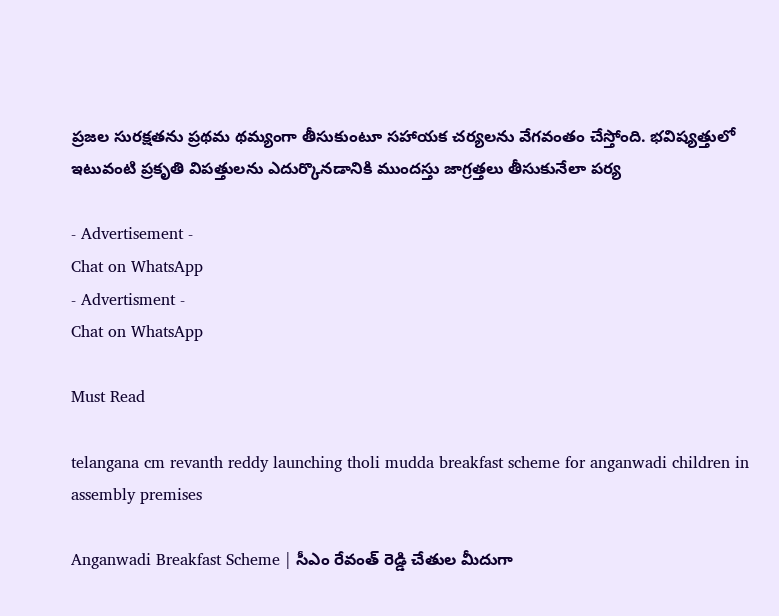ప్రజల సురక్షతను ప్రథమ థమ్యంగా తీసుకుంటూ సహాయక చర్యలను వేగవంతం చేస్తోంది. భవిష్యత్తులో ఇటువంటి ప్రకృతి విపత్తులను ఎదుర్కొనడానికి ముందస్తు జాగ్రత్తలు తీసుకునేలా పర్య

- Advertisement -
Chat on WhatsApp
- Advertisment -
Chat on WhatsApp

Must Read

telangana cm revanth reddy launching tholi mudda breakfast scheme for anganwadi children in assembly premises

Anganwadi Breakfast Scheme | సీఎం రేవంత్ రెడ్డి చేతుల మీదుగా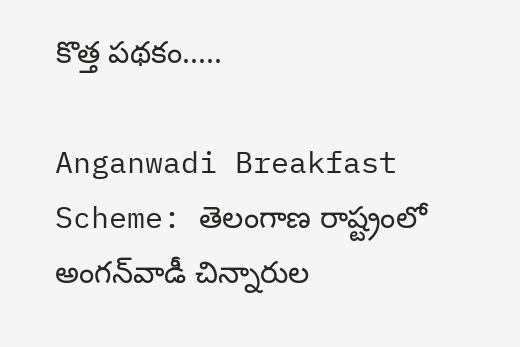కొత్త పథకం.....

Anganwadi Breakfast Scheme: తెలంగాణ రాష్ట్రంలో అంగన్‌వాడీ చిన్నారుల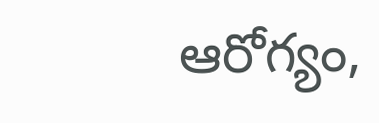ఆరోగ్యం,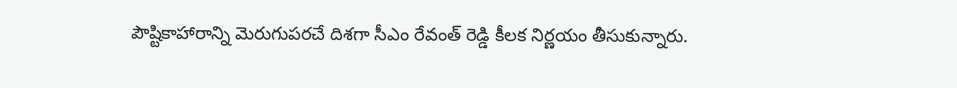పౌష్టికాహారాన్ని మెరుగుపరచే దిశగా సీఎం రేవంత్ రెడ్డి కీలక నిర్ణయం తీసుకున్నారు.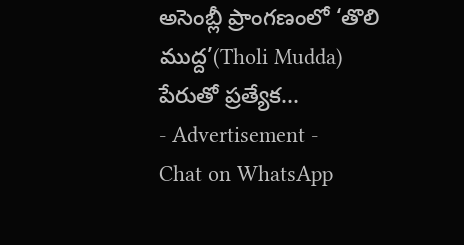అసెంబ్లీ ప్రాంగణంలో ‘తొలి ముద్ద’(Tholi Mudda) పేరుతో ప్రత్యేక...
- Advertisement -
Chat on WhatsApp